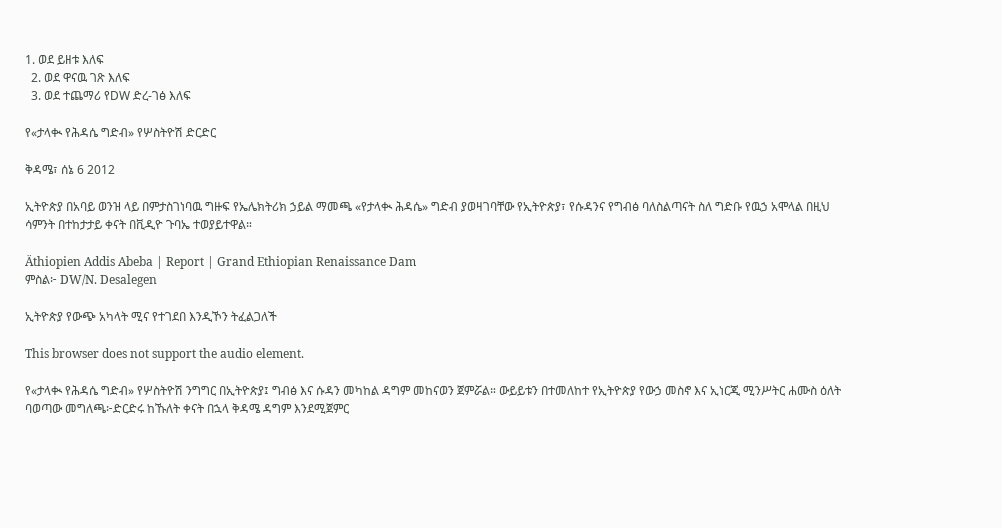1. ወደ ይዘቱ እለፍ
  2. ወደ ዋናዉ ገጽ እለፍ
  3. ወደ ተጨማሪ የDW ድረ-ገፅ እለፍ

የ«ታላቊ የሕዳሴ ግድብ» የሦስትዮሽ ድርድር

ቅዳሜ፣ ሰኔ 6 2012

ኢትዮጵያ በአባይ ወንዝ ላይ በምታስገነባዉ ግዙፍ የኤሌክትሪክ ኃይል ማመጫ «የታላቊ ሕዳሴ» ግድብ ያወዛገባቸው የኢትዮጵያ፣ የሱዳንና የግብፅ ባለስልጣናት ስለ ግድቡ የዉኃ አሞላል በዚህ ሳምንት በተከታታይ ቀናት በቪዲዮ ጉባኤ ተወያይተዋል።

Äthiopien Addis Abeba | Report | Grand Ethiopian Renaissance Dam
ምስል፦ DW/N. Desalegen

ኢትዮጵያ የውጭ አካላት ሚና የተገደበ እንዲኾን ትፈልጋለች

This browser does not support the audio element.

የ«ታላቊ የሕዳሴ ግድብ» የሦስትዮሽ ንግግር በኢትዮጵያ፤ ግብፅ እና ሱዳን መካከል ዳግም መከናወን ጀምሯል። ውይይቱን በተመለከተ የኢትዮጵያ የውኃ መስኖ እና ኢነርጂ ሚንሥትር ሐሙስ ዕለት ባወጣው መግለጫ፦ድርድሩ ከኹለት ቀናት በኋላ ቅዳሜ ዳግም እንደሚጀምር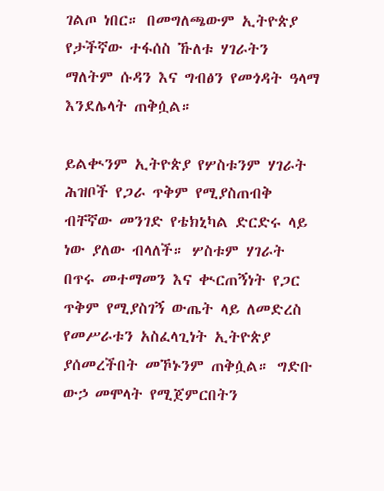ገልጦ ነበር። በመግለጫውም ኢትዮጵያ የታችኛው ተፋሰስ ኹለቱ ሃገራትን ማለትም ሱዳን እና ግብፅን የመጎዳት ዓላማ እንደሌላት ጠቅሷል።

ይልቊንም ኢትዮጵያ የሦስቱንም ሃገራት ሕዝቦች የጋራ ጥቅም የሚያስጠብቅ ብቸኛው መንገድ የቴክኒካል ድርድሩ ላይ ነው ያለው ብላለች። ሦስቱም ሃገራት በጥሩ መተማመን እና ቊርጠኝነት የጋር ጥቅም የሚያስገኝ ውጤት ላይ ለመድረስ የመሥራቱን አስፈላጊነት ኢትዮጵያ ያሰመረችበት መኾኑንም ጠቅሷል። ግድቡ ውኃ መሞላት የሚጀምርበትን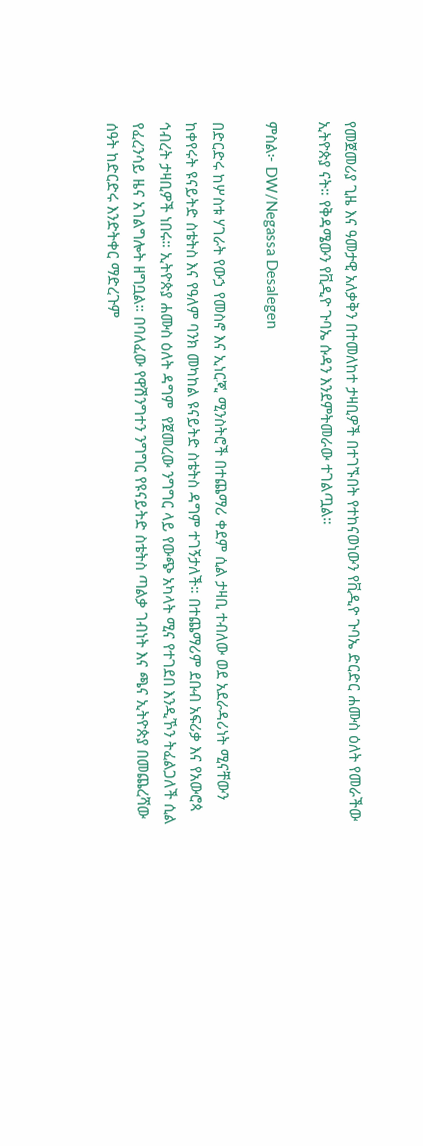የመጀመሪያ ጊዜ እና ዓመታዊ አለቃቅን በተመለከተ ታዛቢዎች በተገኙበት የተከናወነውን የቪዲዮ ጉባኤ ድርድር ሐሙስ ዕለት የመራችው ኢትዮጵያ ናት። የቅዳሜውን የቪዲዮ ጉባኤ ሱዳን እንደምትመራው ተገልጧል።

ምስል፦ DW/Negassa Desalegen

በድርድሩ ከሦስቱ ሃገራት የውኃ የመስኖ እና ኢነርጂ ሚንስትሮች በተጨማሪ ቀደም ሲል ታዛቢ ተብለው ወደ አደራዳሪነት ሚናቸውን ከቀየሩት ዩናይትድ ስቴትስ እና የዓለም ባንክ መካከል ዩናይትድ ስቴትስ ዳግም ተገኝታለች። በተጨማሪም ደቡብ አፍሪቃ እና የአውሮጳ ኅብረት ታዛቢዎች ነበሩ። ኢትዮጵያ ሐሙስ ዕለት ዳግም  የጀመረው ንግግር ላይ የውጭ አካላት ሚና የተገደበ እንዲኾን ትፈልጋለች ሲል የፈረንሳይ ዜና አገልግሎት ዘግቧል። በባለፈው የዋሽንግተን ንግግር የዩናይትድ ስቴትስ ጣልቃ ገብነት እና ጫና ኢትዮጵያ በመጨረሻው ሰዓት ከድርድሩ እንድትቀር ማድረጉም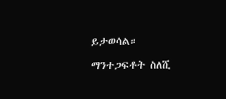ይታወሳል።

ማንተጋፍቶት ስለሺ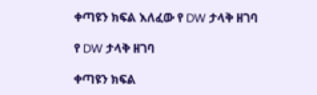ቀጣዩን ክፍል እለፈው የ DW ታላቅ ዘገባ

የ DW ታላቅ ዘገባ

ቀጣዩን ክፍል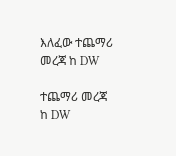እለፈው ተጨማሪ መረጃ ከ DW

ተጨማሪ መረጃ ከ DW